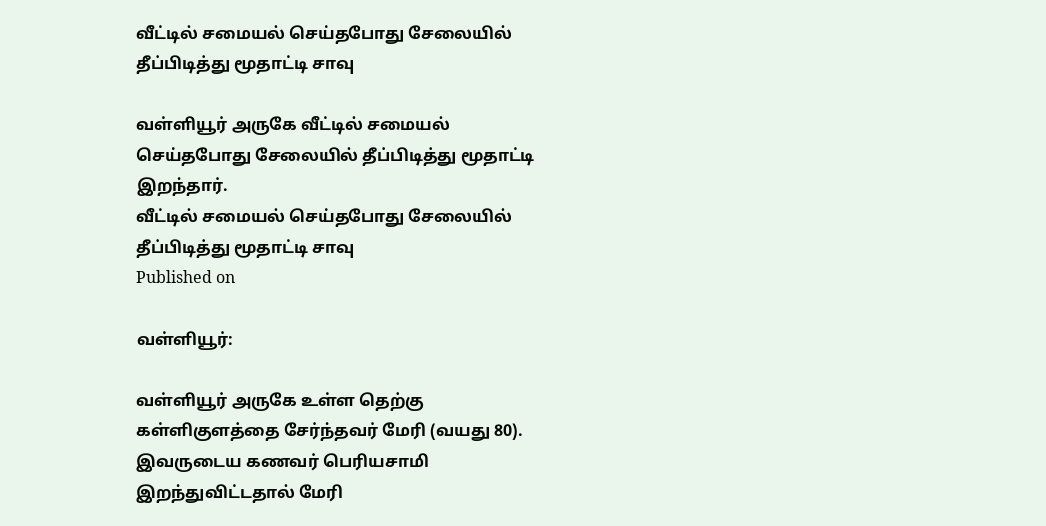வீட்டில் சமையல் செய்தபோது சேலையில் தீப்பிடித்து மூதாட்டி சாவு

வள்ளியூர் அருகே வீட்டில் சமையல் செய்தபோது சேலையில் தீப்பிடித்து மூதாட்டி இறந்தார்.
வீட்டில் சமையல் செய்தபோது சேலையில் தீப்பிடித்து மூதாட்டி சாவு
Published on

வள்ளியூர்:

வள்ளியூர் அருகே உள்ள தெற்கு கள்ளிகுளத்தை சேர்ந்தவர் மேரி (வயது 80). இவருடைய கணவர் பெரியசாமி இறந்துவிட்டதால் மேரி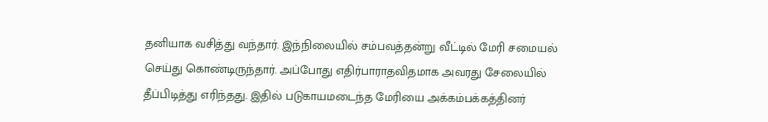தனியாக வசித்து வந்தார். இந்நிலையில் சம்பவத்தன்று வீட்டில் மேரி சமையல் செய்து கொண்டிருந்தார். அப்போது எதிர்பாராதவிதமாக அவரது சேலையில் தீப்பிடித்து எரிந்தது. இதில் படுகாயமடைந்த மேரியை அக்கம்பக்கத்தினர்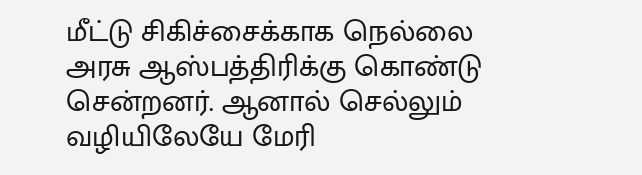மீட்டு சிகிச்சைக்காக நெல்லை அரசு ஆஸ்பத்திரிக்கு கொண்டு சென்றனர். ஆனால் செல்லும் வழியிலேயே மேரி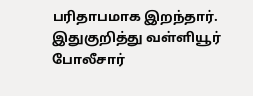பரிதாபமாக இறந்தார். இதுகுறித்து வள்ளியூர் போலீசார்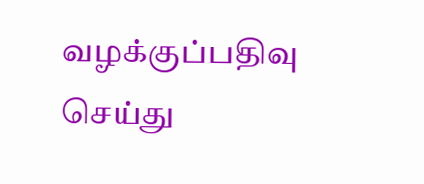வழக்குப்பதிவு செய்து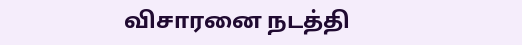விசாரனை நடத்தி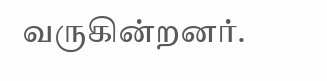வருகின்றனர்.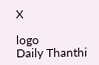X

logo
Daily Thanthi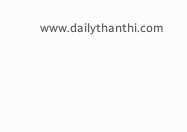www.dailythanthi.com